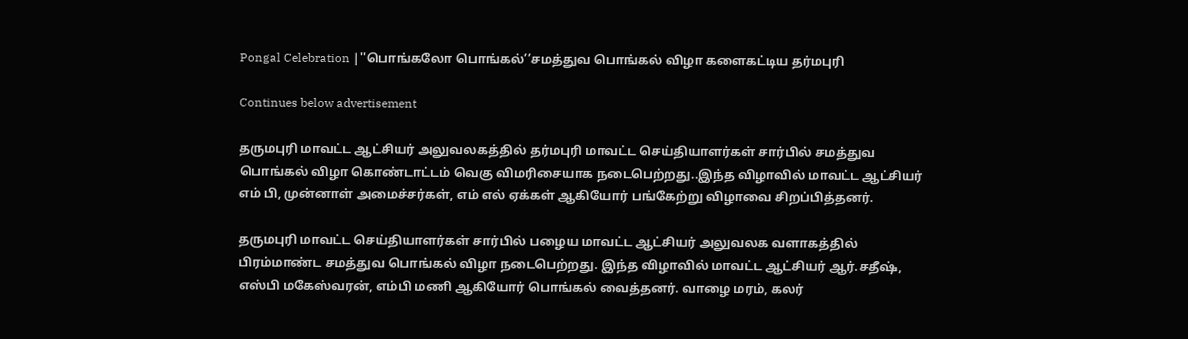Pongal Celebration |''பொங்கலோ பொங்கல்’’சமத்துவ பொங்கல் விழா களைகட்டிய தர்மபுரி

Continues below advertisement

தருமபுரி மாவட்ட ஆட்சியர் அலுவலகத்தில் தர்மபுரி மாவட்ட செய்தியாளர்கள் சார்பில் சமத்துவ பொங்கல் விழா கொண்டாட்டம் வெகு விமரிசையாக நடைபெற்றது..இந்த விழாவில் மாவட்ட ஆட்சியர் எம் பி, முன்னாள் அமைச்சர்கள், எம் எல் ஏக்கள் ஆகியோர் பங்கேற்று விழாவை சிறப்பித்தனர்.

தருமபுரி மாவட்ட செய்தியாளர்கள் சார்பில் பழைய மாவட்ட ஆட்சியர் அலுவலக வளாகத்தில் பிரம்மாண்ட சமத்துவ பொங்கல் விழா நடைபெற்றது. இந்த விழாவில் மாவட்ட ஆட்சியர் ஆர்.சதீஷ், எஸ்பி மகேஸ்வரன், எம்பி மணி ஆகியோர் பொங்கல் வைத்தனர். வாழை மரம், கலர்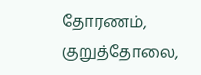தோரணம், குறுத்தோலை,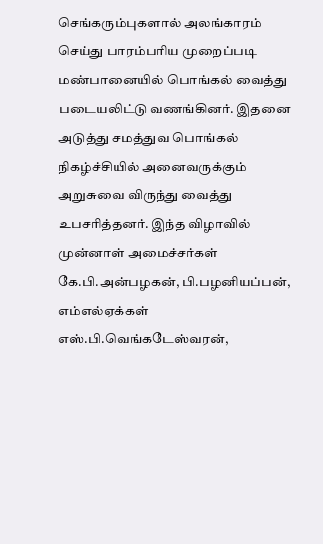செங்கரும்புகளால் அலங்காரம் செய்து பாரம்பரிய முறைப்படி மண்பானையில் பொங்கல் வைத்து படையலிட்டு வணங்கினர். இதனை அடுத்து சமத்துவ பொங்கல் நிகழ்ச்சியில் அனைவருக்கும் அறுசுவை விருந்து வைத்து உபசரித்தனர். இந்த விழாவில் முன்னாள் அமைச்சர்கள் கே.பி.அன்பழகன், பி.பழனியப்பன், எம்எல்ஏக்கள் எஸ்.பி.வெங்கடேஸ்வரன்,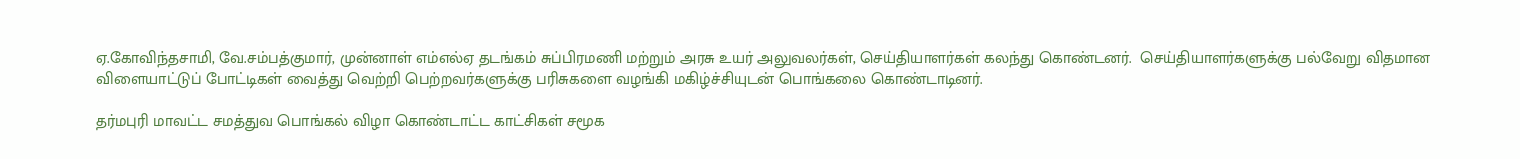ஏ.கோவிந்தசாமி, வே.சம்பத்குமார், முன்னாள் எம்எல்ஏ தடங்கம் சுப்பிரமணி மற்றும் அரசு உயர் அலுவலர்கள், செய்தியாளர்கள் கலந்து கொண்டனர்.  செய்தியாளர்களுக்கு பல்வேறு விதமான விளையாட்டுப் போட்டிகள் வைத்து வெற்றி பெற்றவர்களுக்கு பரிசுகளை வழங்கி மகிழ்ச்சியுடன் பொங்கலை கொண்டாடினர்.

தர்மபுரி மாவட்ட சமத்துவ பொங்கல் விழா கொண்டாட்ட காட்சிகள் சமூக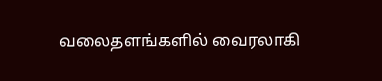வலைதளங்களில் வைரலாகி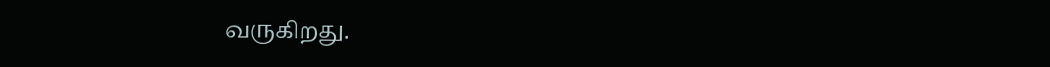வருகிறது.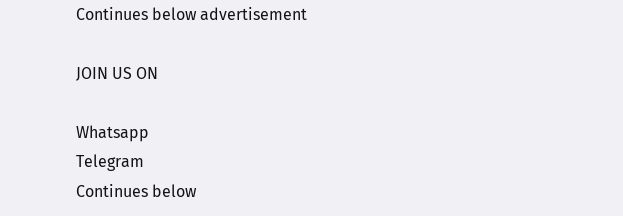Continues below advertisement

JOIN US ON

Whatsapp
Telegram
Continues below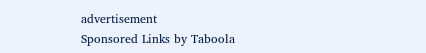advertisement
Sponsored Links by Taboola